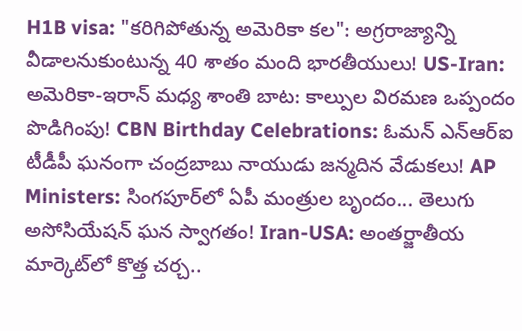H1B visa: "కరిగిపోతున్న అమెరికా కల": అగ్రరాజ్యాన్ని వీడాలనుకుంటున్న 40 శాతం మంది భారతీయులు! US-Iran: అమెరికా-ఇరాన్ మధ్య శాంతి బాట: కాల్పుల విరమణ ఒప్పందం పొడిగింపు! CBN Birthday Celebrations: ఓమన్ ఎన్‌ఆర్‌ఐ టీడీపీ ఘనంగా చంద్రబాబు నాయుడు జన్మదిన వేడుకలు! AP Ministers: సింగపూర్‌లో ఏపీ మంత్రుల బృందం... తెలుగు అసోసియేషన్ ఘన స్వాగతం! Iran-USA: అంతర్జాతీయ మార్కెట్‌లో కొత్త చర్చ..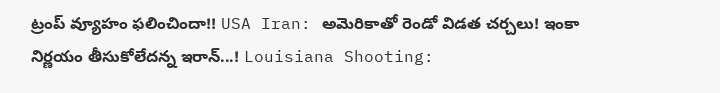ట్రంప్ వ్యూహం ఫలించిందా!! USA Iran: అమెరికాతో రెండో విడత చర్చలు! ఇంకా నిర్ణయం తీసుకోలేదన్న ఇరాన్...! Louisiana Shooting: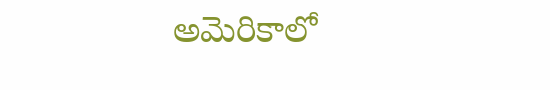అమెరికాలో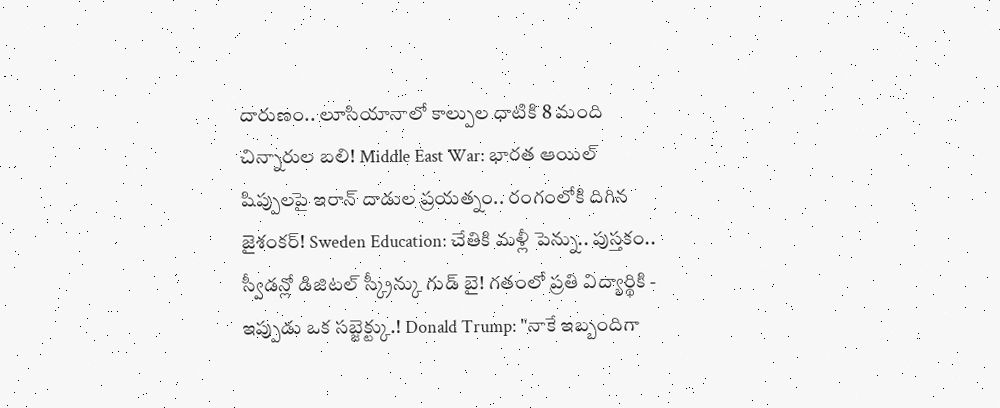దారుణం.. లూసియానాలో కాల్పుల ధాటికి 8 మంది చిన్నారుల బలి! Middle East War: భారత ఆయిల్ షిప్పులపై ఇరాన్ దాడుల ప్రయత్నం.. రంగంలోకి దిగిన జైశంకర్! Sweden Education: చేతికి మళ్లీ పెన్ను.. పుస్తకం.. స్వీడన్లో డిజిటల్ స్క్రీన్కు గుడ్ బై! గతంలో ప్రతి విద్యార్థికి - ఇప్పుడు ఒక సబ్జెక్ట్కు.! Donald Trump: "నాకే ఇబ్బందిగా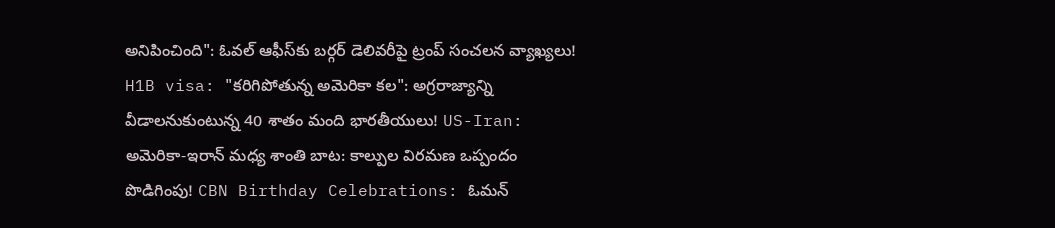అనిపించింది": ఓవల్ ఆఫీస్‌కు బర్గర్ డెలివరీపై ట్రంప్ సంచలన వ్యాఖ్యలు! H1B visa: "కరిగిపోతున్న అమెరికా కల": అగ్రరాజ్యాన్ని వీడాలనుకుంటున్న 40 శాతం మంది భారతీయులు! US-Iran: అమెరికా-ఇరాన్ మధ్య శాంతి బాట: కాల్పుల విరమణ ఒప్పందం పొడిగింపు! CBN Birthday Celebrations: ఓమన్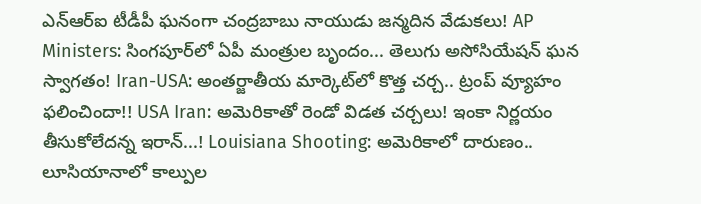ఎన్‌ఆర్‌ఐ టీడీపీ ఘనంగా చంద్రబాబు నాయుడు జన్మదిన వేడుకలు! AP Ministers: సింగపూర్‌లో ఏపీ మంత్రుల బృందం... తెలుగు అసోసియేషన్ ఘన స్వాగతం! Iran-USA: అంతర్జాతీయ మార్కెట్‌లో కొత్త చర్చ.. ట్రంప్ వ్యూహం ఫలించిందా!! USA Iran: అమెరికాతో రెండో విడత చర్చలు! ఇంకా నిర్ణయం తీసుకోలేదన్న ఇరాన్...! Louisiana Shooting: అమెరికాలో దారుణం.. లూసియానాలో కాల్పుల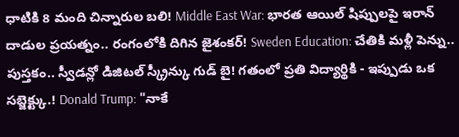ధాటికి 8 మంది చిన్నారుల బలి! Middle East War: భారత ఆయిల్ షిప్పులపై ఇరాన్ దాడుల ప్రయత్నం.. రంగంలోకి దిగిన జైశంకర్! Sweden Education: చేతికి మళ్లీ పెన్ను.. పుస్తకం.. స్వీడన్లో డిజిటల్ స్క్రీన్కు గుడ్ బై! గతంలో ప్రతి విద్యార్థికి - ఇప్పుడు ఒక సబ్జెక్ట్కు.! Donald Trump: "నాకే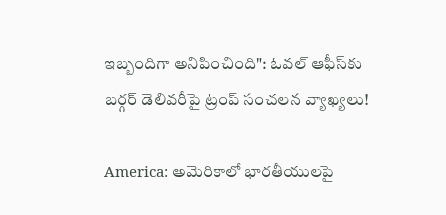ఇబ్బందిగా అనిపించింది": ఓవల్ ఆఫీస్‌కు బర్గర్ డెలివరీపై ట్రంప్ సంచలన వ్యాఖ్యలు!

America: అమెరికాలో భారతీయులపై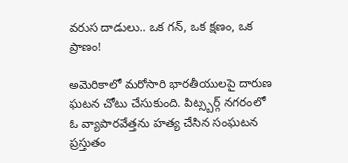వరుస దాడులు.. ఒక గన్, ఒక క్షణం, ఒక ప్రాణం!

అమెరికాలో మరోసారి భారతీయులపై దారుణ ఘటన చోటు చేసుకుంది. పిట్స్బర్గ్ నగరంలో ఓ వ్యాపారవేత్తను హత్య చేసిన సంఘటన ప్రస్తుతం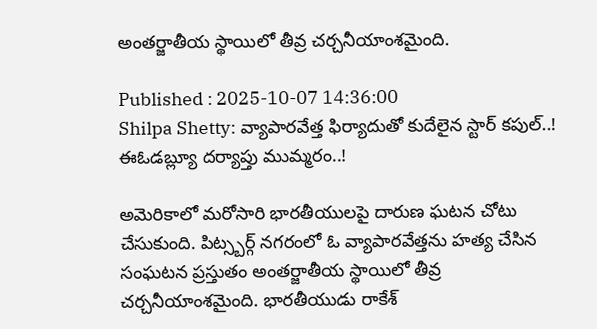అంతర్జాతీయ స్థాయిలో తీవ్ర చర్చనీయాంశమైంది.

Published : 2025-10-07 14:36:00
Shilpa Shetty: వ్యాపారవేత్త ఫిర్యాదుతో కుదేలైన స్టార్ కపుల్..! ఈఓడబ్ల్యూ దర్యాప్తు ముమ్మరం..!

అమెరికాలో మరోసారి భారతీయులపై దారుణ ఘటన చోటు చేసుకుంది. పిట్స్బర్గ్ నగరంలో ఓ వ్యాపారవేత్తను హత్య చేసిన సంఘటన ప్రస్తుతం అంతర్జాతీయ స్థాయిలో తీవ్ర చర్చనీయాంశమైంది. భారతీయుడు రాకేశ్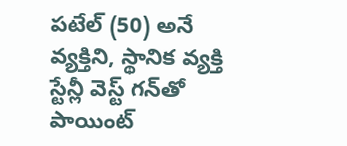పటేల్ (50) అనే వ్యక్తిని, స్థానిక వ్యక్తి స్టేన్లీ వెస్ట్ గన్‌తో పాయింట్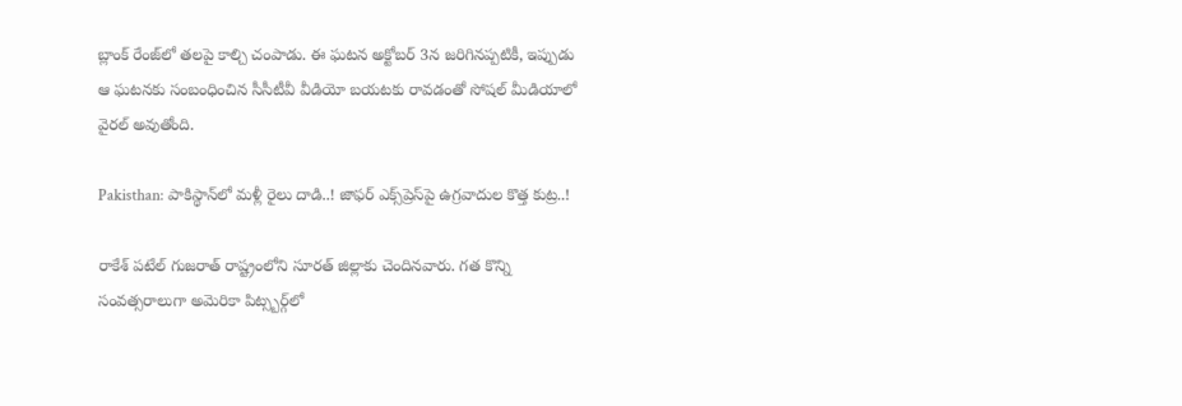బ్లాంక్ రేంజ్‌లో తలపై కాల్చి చంపాడు. ఈ ఘటన అక్టోబర్ 3న జరిగినప్పటికీ, ఇప్పుడు ఆ ఘటనకు సంబంధించిన సీసీటీవీ వీడియో బయటకు రావడంతో సోషల్ మీడియాలో వైరల్ అవుతోంది.

Pakisthan: పాకిస్థాన్‌లో మళ్లీ రైలు దాడి..! జాఫర్ ఎక్స్‌ప్రెస్‌పై ఉగ్రవాదుల కొత్త కుట్ర..!

రాకేశ్ పటేల్ గుజరాత్ రాష్ట్రంలోని సూరత్‌ జిల్లాకు చెందినవారు. గత కొన్ని సంవత్సరాలుగా అమెరికా పిట్స్బర్గ్‌లో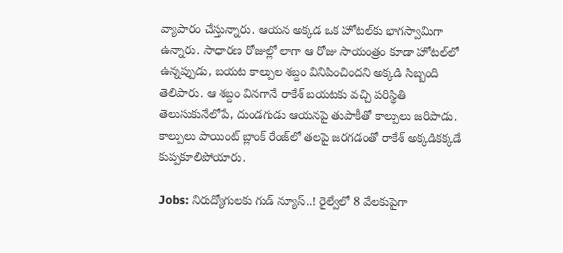వ్యాపారం చేస్తున్నారు. ఆయన అక్కడ ఒక హోటల్‌కు భాగస్వామిగా ఉన్నారు. సాధారణ రోజుల్లో లాగా ఆ రోజు సాయంత్రం కూడా హోటల్‌లో ఉన్నప్పుడు, బయట కాల్పుల శబ్దం వినిపించిందని అక్కడి సిబ్బంది తెలిపారు. ఆ శబ్దం వినగానే రాకేశ్ బయటకు వచ్చి పరిస్థితి తెలుసుకునేలోపే, దుండగుడు ఆయనపై తుపాకీతో కాల్పులు జరిపాడు. కాల్పులు పాయింట్ బ్లాంక్ రేంజ్‌లో తలపై జరగడంతో రాకేశ్ అక్కడికక్కడే కుప్పకూలిపోయారు.

Jobs: నిరుద్యోగులకు గుడ్ న్యూస్..! రైల్వేలో 8 వేలకుపైగా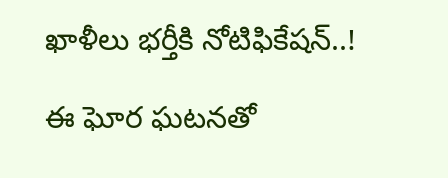ఖాళీలు భర్తీకి నోటిఫికేషన్..!

ఈ ఘోర ఘటనతో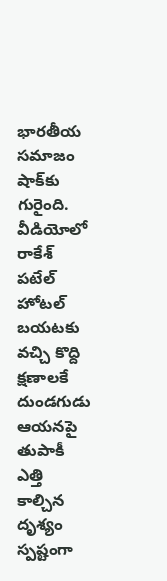భారతీయ సమాజం షాక్‌కు గురైంది. వీడియోలో రాకేశ్ పటేల్ హోటల్ బయటకు వచ్చి కొద్ది క్షణాలకే దుండగుడు ఆయనపై తుపాకీ ఎత్తి కాల్చిన దృశ్యం స్పష్టంగా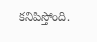కనిపిస్తోంది.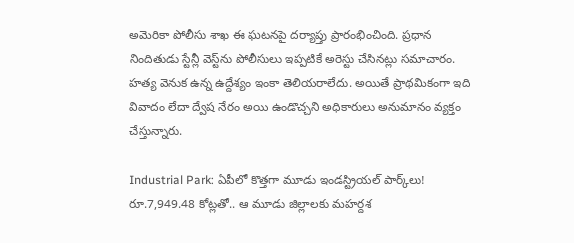అమెరికా పోలీసు శాఖ ఈ ఘటనపై దర్యాప్తు ప్రారంభించింది. ప్రధాన నిందితుడు స్టేన్లీ వెస్ట్‌ను పోలీసులు ఇప్పటికే అరెస్టు చేసినట్లు సమాచారం. హత్య వెనుక ఉన్న ఉద్దేశ్యం ఇంకా తెలియరాలేదు. అయితే ప్రాథమికంగా ఇది వివాదం లేదా ద్వేష నేరం అయి ఉండొచ్చని అధికారులు అనుమానం వ్యక్తం చేస్తున్నారు.

Industrial Park: ఏపీలో కొత్తగా మూడు ఇండస్ట్రియల్ పార్క్‌లు! రూ.7,949.48 కోట్లతో.. ఆ మూడు జిల్లాలకు మహర్దశ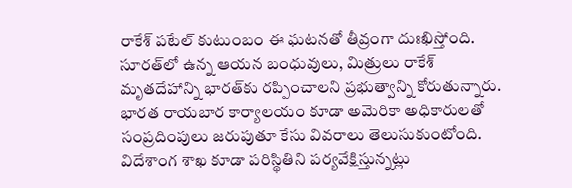రాకేశ్ పటేల్ కుటుంబం ఈ ఘటనతో తీవ్రంగా దుఃఖిస్తోంది. సూరత్‌లో ఉన్న ఆయన బంధువులు, మిత్రులు రాకేశ్ మృతదేహాన్ని భారత్‌కు రప్పించాలని ప్రభుత్వాన్ని కోరుతున్నారు. భారత రాయబార కార్యాలయం కూడా అమెరికా అధికారులతో సంప్రదింపులు జరుపుతూ కేసు వివరాలు తెలుసుకుంటోంది. విదేశాంగ శాఖ కూడా పరిస్థితిని పర్యవేక్షిస్తున్నట్లు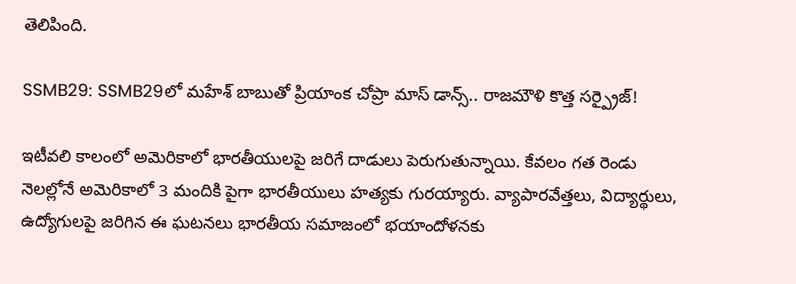తెలిపింది.

SSMB29: SSMB29లో మహేశ్ బాబుతో ప్రియాంక చోప్రా మాస్ డాన్స్.. రాజమౌళి కొత్త సర్ప్రైజ్!

ఇటీవలి కాలంలో అమెరికాలో భారతీయులపై జరిగే దాడులు పెరుగుతున్నాయి. కేవలం గత రెండు నెలల్లోనే అమెరికాలో 3 మందికి పైగా భారతీయులు హత్యకు గురయ్యారు. వ్యాపారవేత్తలు, విద్యార్థులు, ఉద్యోగులపై జరిగిన ఈ ఘటనలు భారతీయ సమాజంలో భయాందోళనకు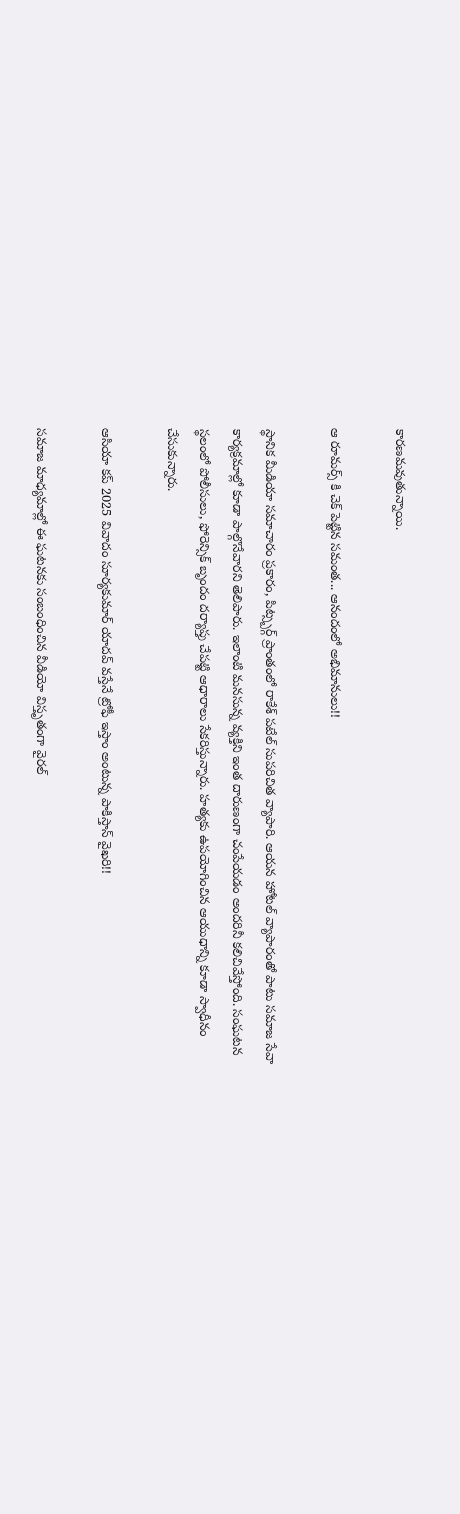కారణమవుతున్నాయి.

ఆ రూమర్స్ కి చెక్ పెట్టిన సమంత... ఆనందంలో అభిమానులు!!

స్థానిక మీడియా సమాచారం ప్రకారం, పిట్స్బర్గ్ ప్రాంతంలో రాకేశ్ పటేల్ సుపరిచిత వ్యాపారి. ఆయన హోటల్ వ్యాపారంతో పాటు సమాజ సేవా కార్యక్రమాల్లో కూడా పాల్గొనేవారని తెలిపారు. ఇలాంటి మనసున్న వ్యక్తిని ఇంత దారుణంగా చంపేయడం అందరినీ కలిచివేస్తోంది. సంఘటన స్థలంలో పోలీసులు, ఫోరెన్సిక్ బృందం దర్యాప్తు చేపట్టి ఆధారాలు సేకరిస్తున్నారు. హత్యకు ఉపయోగించిన ఆయుధాన్ని కూడా స్వాధీనం చేసుకున్నారు.

ఆసియా కప్ 2025 వివాదం సూర్యకుమార్ యాదవ్ వస్తేనే ట్రోఫీ ఇస్తాం అంటున్న పాకిస్తాన్ వైఖరి!!

సమాజ మాధ్యమాల్లో ఈ ఘటనకు సంబంధించిన వీడియో విస్తృతంగా వైరల్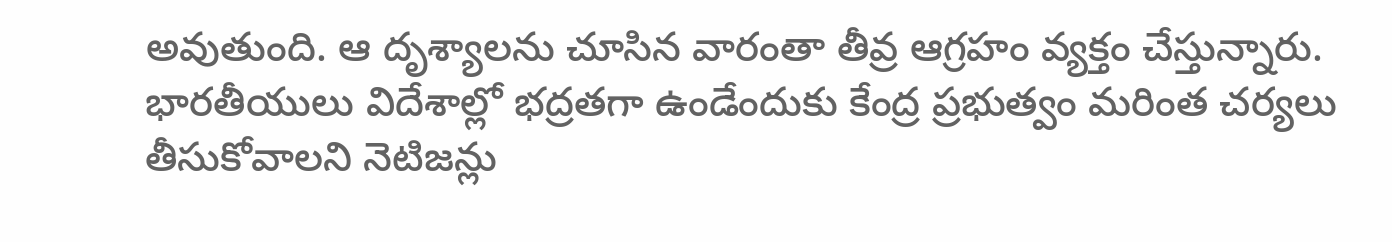అవుతుంది. ఆ దృశ్యాలను చూసిన వారంతా తీవ్ర ఆగ్రహం వ్యక్తం చేస్తున్నారు. భారతీయులు విదేశాల్లో భద్రతగా ఉండేందుకు కేంద్ర ప్రభుత్వం మరింత చర్యలు తీసుకోవాలని నెటిజన్లు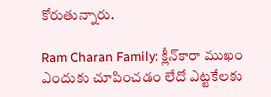కోరుతున్నారు.

Ram Charan Family: క్లీన్‌కారా ముఖం ఎందుకు చూపించడం లేదో ఎట్టకేలకు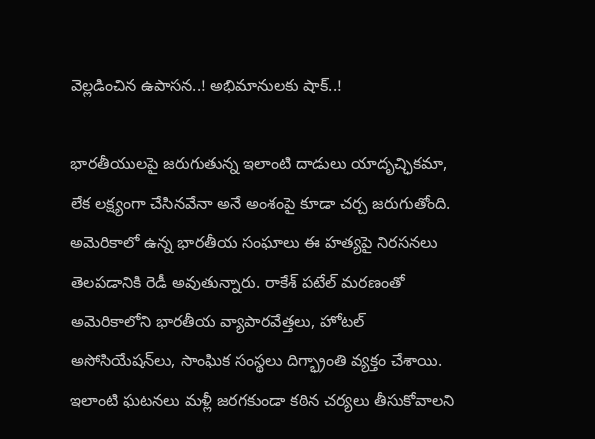వెల్లడించిన ఉపాసన..! అభిమానులకు షాక్..!

భారతీయులపై జరుగుతున్న ఇలాంటి దాడులు యాదృచ్ఛికమా, లేక లక్ష్యంగా చేసినవేనా అనే అంశంపై కూడా చర్చ జరుగుతోంది. అమెరికాలో ఉన్న భారతీయ సంఘాలు ఈ హత్యపై నిరసనలు తెలపడానికి రెడీ అవుతున్నారు. రాకేశ్ పటేల్ మరణంతో అమెరికాలోని భారతీయ వ్యాపారవేత్తలు, హోటల్ అసోసియేషన్‌లు, సాంఘిక సంస్థలు దిగ్భ్రాంతి వ్యక్తం చేశాయి. ఇలాంటి ఘటనలు మళ్లీ జరగకుండా కఠిన చర్యలు తీసుకోవాలని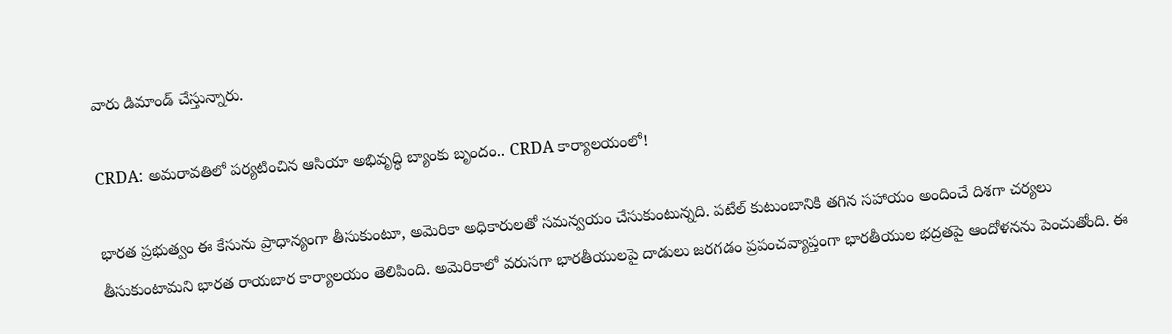వారు డిమాండ్ చేస్తున్నారు.

CRDA: అమరావతిలో పర్యటించిన ఆసియా అభివృద్ధి బ్యాంకు బృందం.. CRDA కార్యాలయంలో!

భారత ప్రభుత్వం ఈ కేసును ప్రాధాన్యంగా తీసుకుంటూ, అమెరికా అధికారులతో సమన్వయం చేసుకుంటున్నది. పటేల్ కుటుంబానికి తగిన సహాయం అందించే దిశగా చర్యలు తీసుకుంటామని భారత రాయబార కార్యాలయం తెలిపింది. అమెరికాలో వరుసగా భారతీయులపై దాడులు జరగడం ప్రపంచవ్యాప్తంగా భారతీయుల భద్రతపై ఆందోళనను పెంచుతోంది. ఈ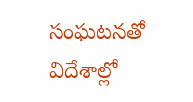సంఘటనతో విదేశాల్లో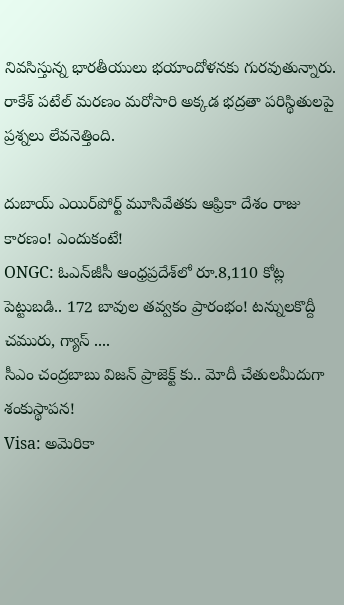నివసిస్తున్న భారతీయులు భయాందోళనకు గురవుతున్నారు. రాకేశ్ పటేల్ మరణం మరోసారి అక్కడ భద్రతా పరిస్థితులపై ప్రశ్నలు లేవనెత్తింది.

దుబాయ్ ఎయిర్‌పోర్ట్ మూసివేతకు ఆఫ్రికా దేశం రాజు కారణం! ఎందుకంటే!
ONGC: ఓఎన్‌జీసీ ఆంధ్రప్రదేశ్‌లో రూ.8,110 కోట్ల పెట్టుబడి.. 172 బావుల తవ్వకం ప్రారంభం! టన్నులకొద్దీ చమురు, గ్యాస్ ....
సీఎం చంద్రబాబు విజన్‌ ప్రాజెక్ట్ కు.. మోదీ చేతులమీదుగా శంకుస్థాపన!
Visa: అమెరికా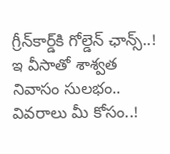గ్రీన్‌కార్డ్‌కి గోల్డెన్ ఛాన్స్..! ఇ వీసాతో శాశ్వత నివాసం సులభం.. వివరాలు మీ కోసం..!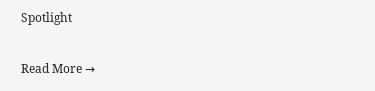Spotlight

Read More →